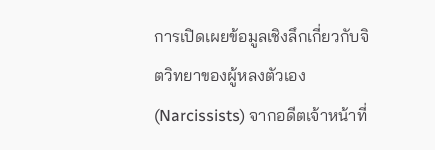การเปิดเผยข้อมูลเชิงลึกเกี่ยวกับจิตวิทยาของผู้หลงตัวเอง (Narcissists) จากอดีตเจ้าหน้าที่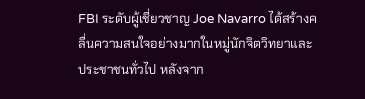FBI ระดับผู้เชี่ยวชาญ Joe Navarro ได้สร้างคลื่นความสนใจอย่างมากในหมู่นักจิตวิทยาและประชาชนทั่วไป หลังจาก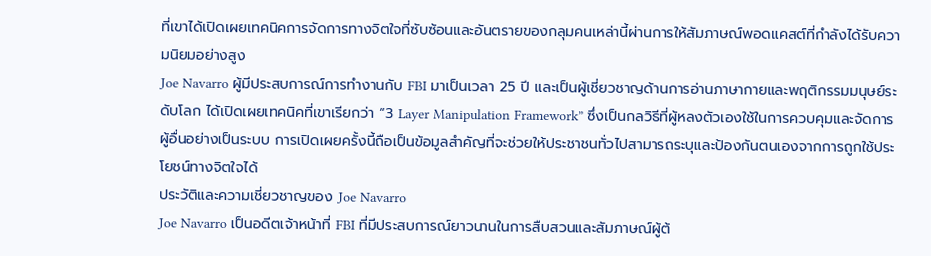ที่เขาได้เปิดเผยเทคนิคการจัดการทางจิตใจที่ซับซ้อนและอันตรายของกลุมคนเหล่านี้ผ่านการให้สัมภาษณ์พอดแคสต์ที่กำลังได้รับความนิยมอย่างสูง
Joe Navarro ผู้มีประสบการณ์การทำงานกับ FBI มาเป็นเวลา 25 ปี และเป็นผู้เชี่ยวชาญด้านการอ่านภาษากายและพฤติกรรมมนุษย์ระดับโลก ได้เปิดเผยเทคนิคที่เขาเรียกว่า “3 Layer Manipulation Framework” ซึ่งเป็นกลวิธีที่ผู้หลงตัวเองใช้ในการควบคุมและจัดการผู้อื่นอย่างเป็นระบบ การเปิดเผยครั้งนี้ถือเป็นข้อมูลสำคัญที่จะช่วยให้ประชาชนทั่วไปสามารถระบุและป้องกันตนเองจากการถูกใช้ประโยชน์ทางจิตใจได้
ประวัติและความเชี่ยวชาญของ Joe Navarro
Joe Navarro เป็นอดีตเจ้าหน้าที่ FBI ที่มีประสบการณ์ยาวนานในการสืบสวนและสัมภาษณ์ผู้ต้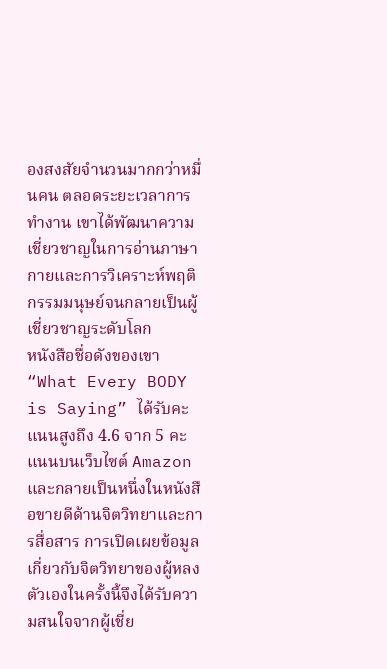องสงสัยจำนวนมากกว่าหมื่นคน ตลอดระยะเวลาการทำงาน เขาได้พัฒนาความเชี่ยวชาญในการอ่านภาษากายและการวิเคราะห์พฤติกรรมมนุษย์จนกลายเป็นผู้เชี่ยวชาญระดับโลก
หนังสือชื่อดังของเขา “What Every BODY is Saying” ได้รับคะแนนสูงถึง 4.6 จาก 5 คะแนนบนเว็บไซต์ Amazon และกลายเป็นหนึ่งในหนังสือขายดีด้านจิตวิทยาและการสื่อสาร การเปิดเผยข้อมูลเกี่ยวกับจิตวิทยาของผู้หลงตัวเองในครั้งนี้จึงได้รับความสนใจจากผู้เชี่ย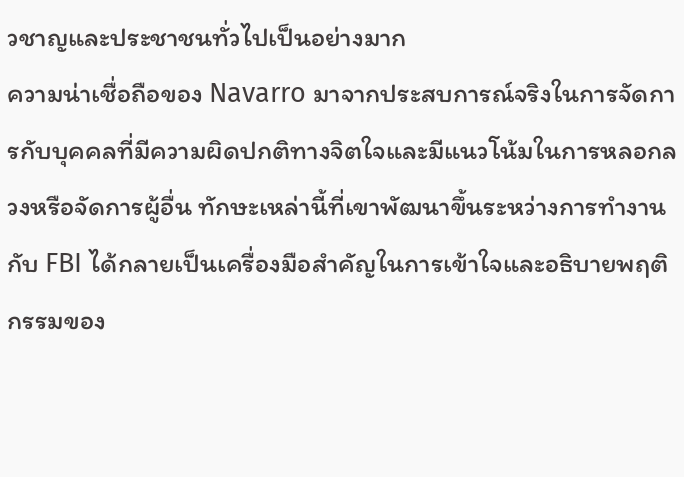วชาญและประชาชนทั่วไปเป็นอย่างมาก
ความน่าเชื่อถือของ Navarro มาจากประสบการณ์จริงในการจัดการกับบุคคลที่มีความผิดปกติทางจิตใจและมีแนวโน้มในการหลอกลวงหรือจัดการผู้อื่น ทักษะเหล่านี้ที่เขาพัฒนาขึ้นระหว่างการทำงานกับ FBI ได้กลายเป็นเครื่องมือสำคัญในการเข้าใจและอธิบายพฤติกรรมของ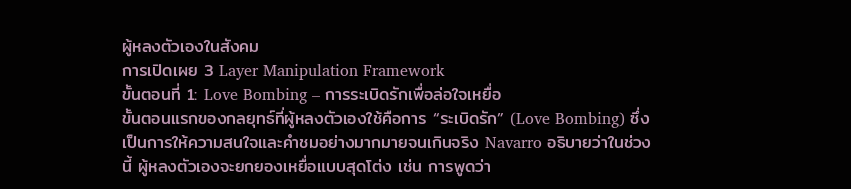ผู้หลงตัวเองในสังคม
การเปิดเผย 3 Layer Manipulation Framework
ขั้นตอนที่ 1: Love Bombing – การระเบิดรักเพื่อล่อใจเหยื่อ
ขั้นตอนแรกของกลยุทธ์ที่ผู้หลงตัวเองใช้คือการ “ระเบิดรัก” (Love Bombing) ซึ่งเป็นการให้ความสนใจและคำชมอย่างมากมายจนเกินจริง Navarro อธิบายว่าในช่วงนี้ ผู้หลงตัวเองจะยกยองเหยื่อแบบสุดโต่ง เช่น การพูดว่า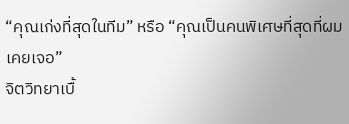“คุณเก่งที่สุดในทีม” หรือ “คุณเป็นคนพิเศษที่สุดที่ผมเคยเจอ”
จิตวิทยาเบื้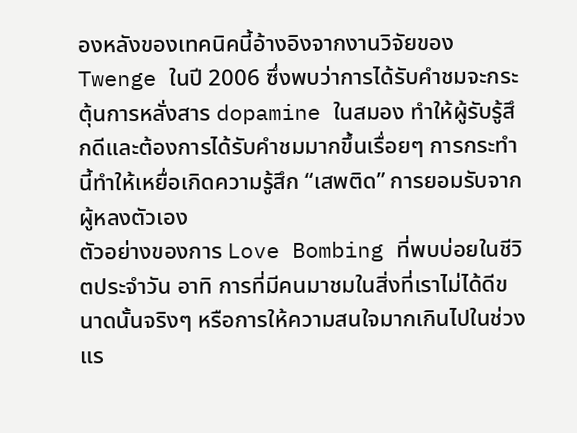องหลังของเทคนิคนี้อ้างอิงจากงานวิจัยของ Twenge ในปี 2006 ซึ่งพบว่าการได้รับคำชมจะกระตุ้นการหลั่งสาร dopamine ในสมอง ทำให้ผู้รับรู้สึกดีและต้องการได้รับคำชมมากขึ้นเรื่อยๆ การกระทำนี้ทำให้เหยื่อเกิดความรู้สึก “เสพติด” การยอมรับจากผู้หลงตัวเอง
ตัวอย่างของการ Love Bombing ที่พบบ่อยในชีวิตประจำวัน อาทิ การที่มีคนมาชมในสิ่งที่เราไม่ได้ดีขนาดนั้นจริงๆ หรือการให้ความสนใจมากเกินไปในช่วงแร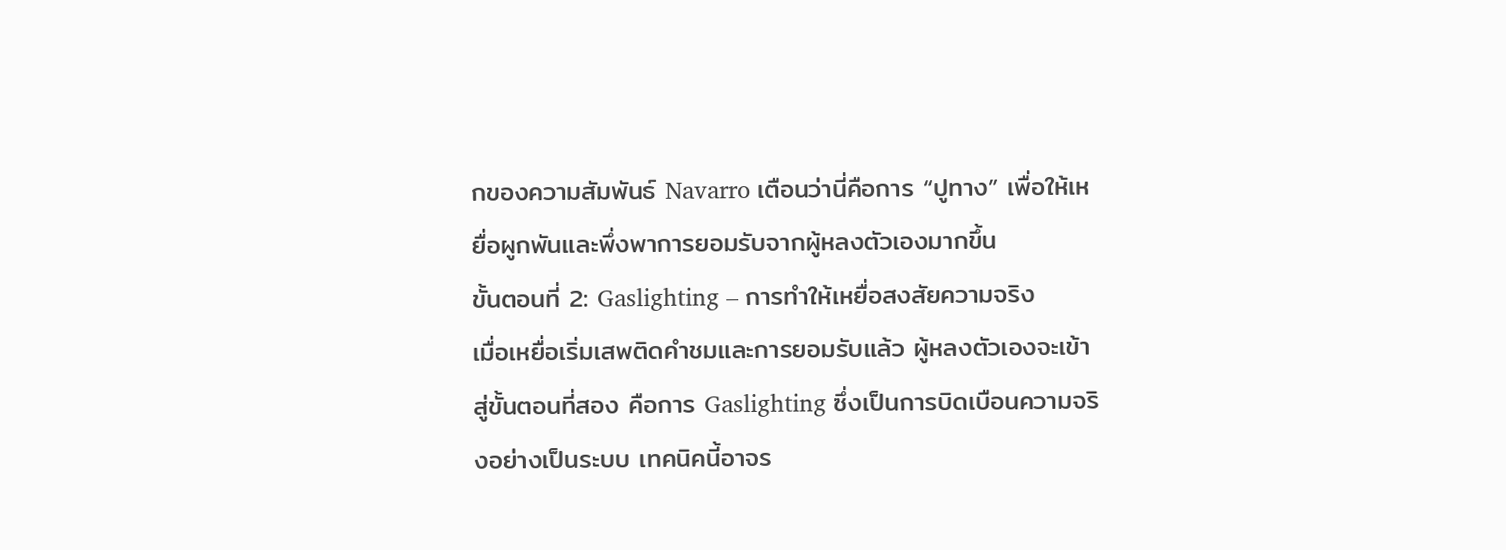กของความสัมพันธ์ Navarro เตือนว่านี่คือการ “ปูทาง” เพื่อให้เหยื่อผูกพันและพึ่งพาการยอมรับจากผู้หลงตัวเองมากขึ้น
ขั้นตอนที่ 2: Gaslighting – การทำให้เหยื่อสงสัยความจริง
เมื่อเหยื่อเริ่มเสพติดคำชมและการยอมรับแล้ว ผู้หลงตัวเองจะเข้าสู่ขั้นตอนที่สอง คือการ Gaslighting ซึ่งเป็นการบิดเบือนความจริงอย่างเป็นระบบ เทคนิคนี้อาจร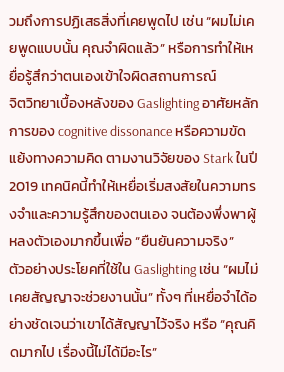วมถึงการปฏิเสธสิ่งที่เคยพูดไป เช่น “ผมไม่เคยพูดแบบนั้น คุณจำผิดแล้ว” หรือการทำให้เหยื่อรู้สึกว่าตนเองเข้าใจผิดสถานการณ์
จิตวิทยาเบื้องหลังของ Gaslighting อาศัยหลักการของ cognitive dissonance หรือความขัดแย้งทางความคิด ตามงานวิจัยของ Stark ในปี 2019 เทคนิคนี้ทำให้เหยื่อเริ่มสงสัยในความทรงจำและความรู้สึกของตนเอง จนต้องพึ่งพาผู้หลงตัวเองมากขึ้นเพื่อ “ยืนยันความจริง”
ตัวอย่างประโยคที่ใช้ใน Gaslighting เช่น “ผมไม่เคยสัญญาจะช่วยงานนั้น” ทั้งๆ ที่เหยื่อจำได้อย่างชัดเจนว่าเขาได้สัญญาไว้จริง หรือ “คุณคิดมากไป เรื่องนี้ไม่ได้มีอะไร”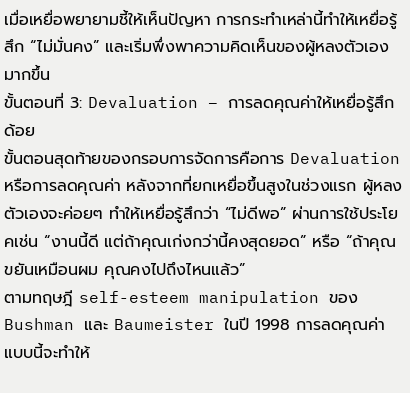เมื่อเหยื่อพยายามชี้ให้เห็นปัญหา การกระทำเหล่านี้ทำให้เหยื่อรู้สึก “ไม่มั่นคง” และเริ่มพึ่งพาความคิดเห็นของผู้หลงตัวเองมากขึ้น
ขั้นตอนที่ 3: Devaluation – การลดคุณค่าให้เหยื่อรู้สึกด้อย
ขั้นตอนสุดท้ายของกรอบการจัดการคือการ Devaluation หรือการลดคุณค่า หลังจากที่ยกเหยื่อขึ้นสูงในช่วงแรก ผู้หลงตัวเองจะค่อยๆ ทำให้เหยื่อรู้สึกว่า “ไม่ดีพอ” ผ่านการใช้ประโยคเช่น “งานนี้ดี แต่ถ้าคุณเก่งกว่านี้คงสุดยอด” หรือ “ถ้าคุณขยันเหมือนผม คุณคงไปถึงไหนแล้ว”
ตามทฤษฎี self-esteem manipulation ของ Bushman และ Baumeister ในปี 1998 การลดคุณค่าแบบนี้จะทำให้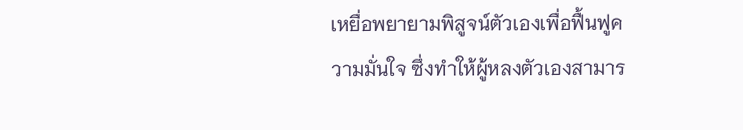เหยื่อพยายามพิสูจน์ตัวเองเพื่อฟื้นฟูความมั่นใจ ซึ่งทำให้ผู้หลงตัวเองสามาร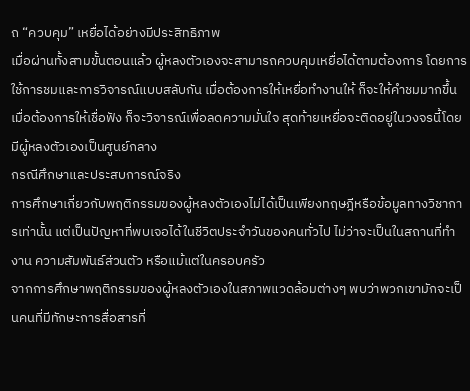ถ “ควบคุม” เหยื่อได้อย่างมีประสิทธิภาพ
เมื่อผ่านทั้งสามขั้นตอนแล้ว ผู้หลงตัวเองจะสามารถควบคุมเหยื่อได้ตามต้องการ โดยการใช้การชมและการวิจารณ์แบบสลับกัน เมื่อต้องการให้เหยื่อทำงานให้ ก็จะให้คำชมมากขึ้น เมื่อต้องการให้เชื่อฟัง ก็จะวิจารณ์เพื่อลดความมั่นใจ สุดท้ายเหยื่อจะติดอยู่ในวงจรนี้โดยมีผู้หลงตัวเองเป็นศูนย์กลาง
กรณีศึกษาและประสบการณ์จริง
การศึกษาเกี่ยวกับพฤติกรรมของผู้หลงตัวเองไม่ได้เป็นเพียงทฤษฎีหรือข้อมูลทางวิชาการเท่านั้น แต่เป็นปัญหาที่พบเจอได้ในชีวิตประจำวันของคนทั่วไป ไม่ว่าจะเป็นในสถานที่ทำงาน ความสัมพันธ์ส่วนตัว หรือแม้แต่ในครอบครัว
จากการศึกษาพฤติกรรมของผู้หลงตัวเองในสภาพแวดล้อมต่างๆ พบว่าพวกเขามักจะเป็นคนที่มีทักษะการสื่อสารที่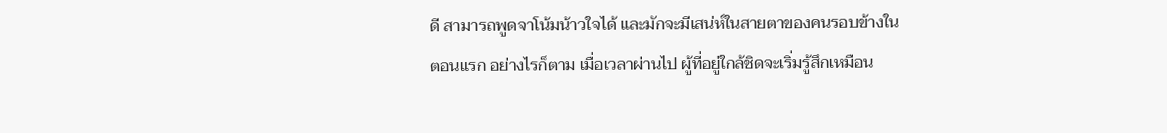ดี สามารถพูดจาโน้มน้าวใจได้ และมักจะมีเสน่ห์ในสายตาของคนรอบข้างในตอนแรก อย่างไรก็ตาม เมื่อเวลาผ่านไป ผู้ที่อยู่ใกล้ชิดจะเริ่มรู้สึกเหมือน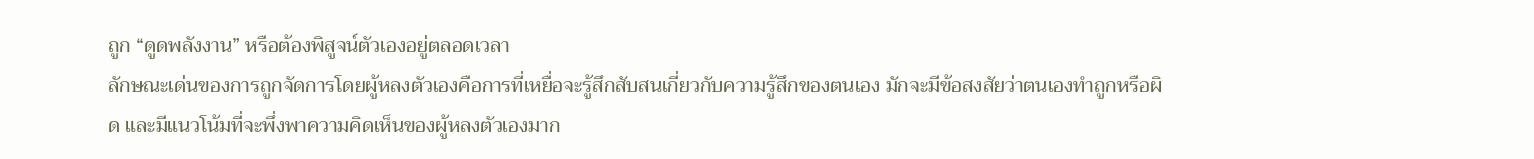ถูก “ดูดพลังงาน” หรือต้องพิสูจน์ตัวเองอยู่ตลอดเวลา
ลักษณะเด่นของการถูกจัดการโดยผู้หลงตัวเองคือการที่เหยื่อจะรู้สึกสับสนเกี่ยวกับความรู้สึกของตนเอง มักจะมีข้อสงสัยว่าตนเองทำถูกหรือผิด และมีแนวโน้มที่จะพึ่งพาความคิดเห็นของผู้หลงตัวเองมาก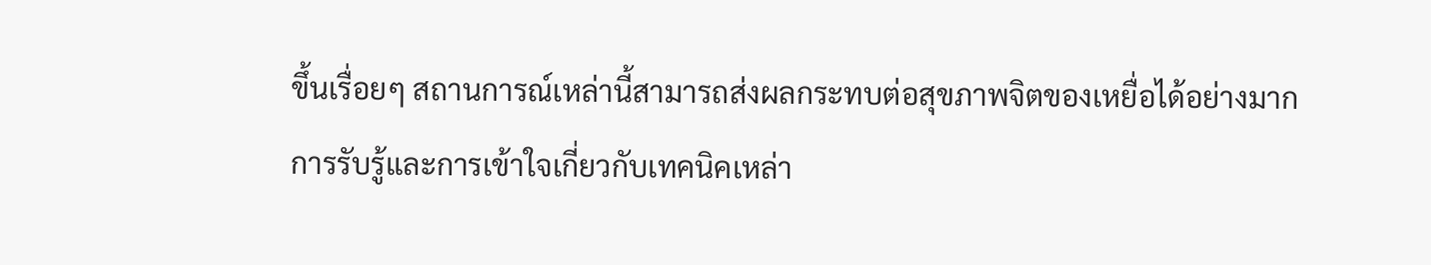ขึ้นเรื่อยๆ สถานการณ์เหล่านี้สามารถส่งผลกระทบต่อสุขภาพจิตของเหยื่อได้อย่างมาก
การรับรู้และการเข้าใจเกี่ยวกับเทคนิคเหล่า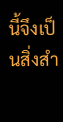นี้จึงเป็นสิ่งสำ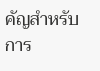คัญสำหรับการ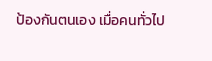ป้องกันตนเอง เมื่อคนทั่วไป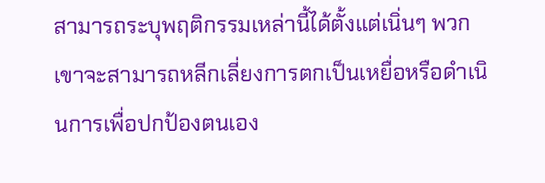สามารถระบุพฤติกรรมเหล่านี้ได้ตั้งแต่เนิ่นๆ พวกเขาจะสามารถหลีกเลี่ยงการตกเป็นเหยื่อหรือดำเนินการเพื่อปกป้องตนเอง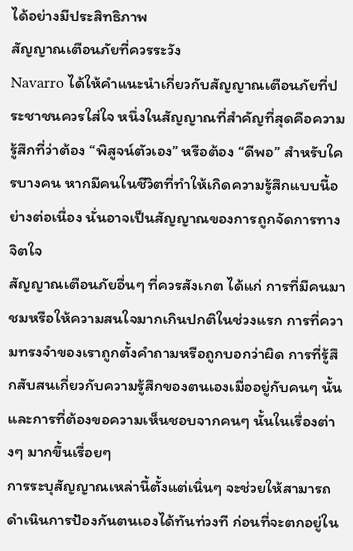ได้อย่างมีประสิทธิภาพ
สัญญาณเตือนภัยที่ควรระวัง
Navarro ได้ให้คำแนะนำเกี่ยวกับสัญญาณเตือนภัยที่ประชาชนควรใส่ใจ หนึ่งในสัญญาณที่สำคัญที่สุดคือความรู้สึกที่ว่าต้อง “พิสูจน์ตัวเอง” หรือต้อง “ดีพอ” สำหรับใครบางคน หากมีคนในชีวิตที่ทำให้เกิดความรู้สึกแบบนี้อย่างต่อเนื่อง นั่นอาจเป็นสัญญาณของการถูกจัดการทางจิตใจ
สัญญาณเตือนภัยอื่นๆ ที่ควรสังเกต ได้แก่ การที่มีคนมาชมหรือให้ความสนใจมากเกินปกติในช่วงแรก การที่ความทรงจำของเราถูกตั้งคำถามหรือถูกบอกว่าผิด การที่รู้สึกสับสนเกี่ยวกับความรู้สึกของตนเองเมื่ออยู่กับคนๆ นั้น และการที่ต้องขอความเห็นชอบจากคนๆ นั้นในเรื่องต่างๆ มากขึ้นเรื่อยๆ
การระบุสัญญาณเหล่านี้ตั้งแต่เนิ่นๆ จะช่วยให้สามารถดำเนินการป้องกันตนเองได้ทันท่วงที ก่อนที่จะตกอยู่ใน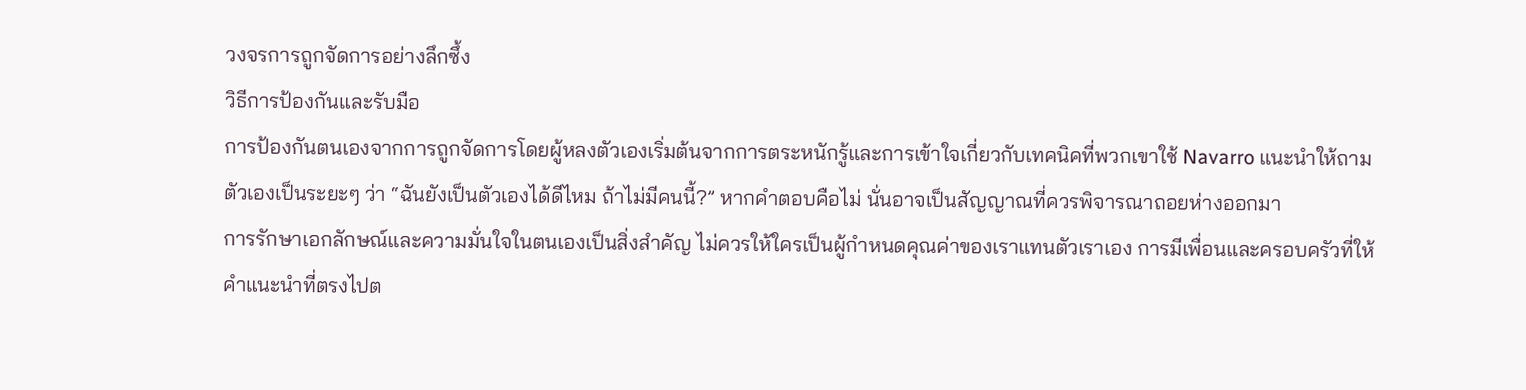วงจรการถูกจัดการอย่างลึกซึ้ง
วิธีการป้องกันและรับมือ
การป้องกันตนเองจากการถูกจัดการโดยผู้หลงตัวเองเริ่มต้นจากการตระหนักรู้และการเข้าใจเกี่ยวกับเทคนิคที่พวกเขาใช้ Navarro แนะนำให้ถามตัวเองเป็นระยะๆ ว่า “ฉันยังเป็นตัวเองได้ดีไหม ถ้าไม่มีคนนี้?” หากคำตอบคือไม่ นั่นอาจเป็นสัญญาณที่ควรพิจารณาถอยห่างออกมา
การรักษาเอกลักษณ์และความมั่นใจในตนเองเป็นสิ่งสำคัญ ไม่ควรให้ใครเป็นผู้กำหนดคุณค่าของเราแทนตัวเราเอง การมีเพื่อนและครอบครัวที่ให้คำแนะนำที่ตรงไปต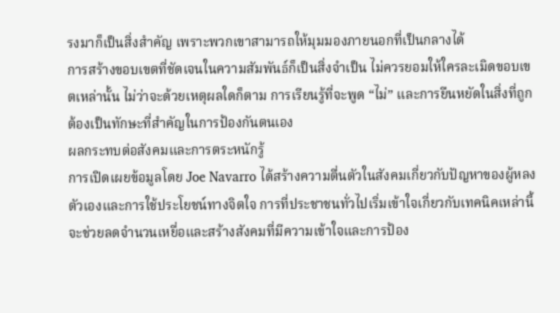รงมาก็เป็นสิ่งสำคัญ เพราะพวกเขาสามารถให้มุมมองภายนอกที่เป็นกลางได้
การสร้างขอบเขตที่ชัดเจนในความสัมพันธ์ก็เป็นสิ่งจำเป็น ไม่ควรยอมให้ใครละเมิดขอบเขตเหล่านั้น ไม่ว่าจะด้วยเหตุผลใดก็ตาม การเรียนรู้ที่จะพูด “ไม่” และการยืนหยัดในสิ่งที่ถูกต้องเป็นทักษะที่สำคัญในการป้องกันตนเอง
ผลกระทบต่อสังคมและการตระหนักรู้
การเปิดเผยข้อมูลโดย Joe Navarro ได้สร้างความตื่นตัวในสังคมเกี่ยวกับปัญหาของผู้หลงตัวเองและการใช้ประโยชน์ทางจิตใจ การที่ประชาชนทั่วไปเริ่มเข้าใจเกี่ยวกับเทคนิคเหล่านี้จะช่วยลดจำนวนเหยื่อและสร้างสังคมที่มีความเข้าใจและการป้อง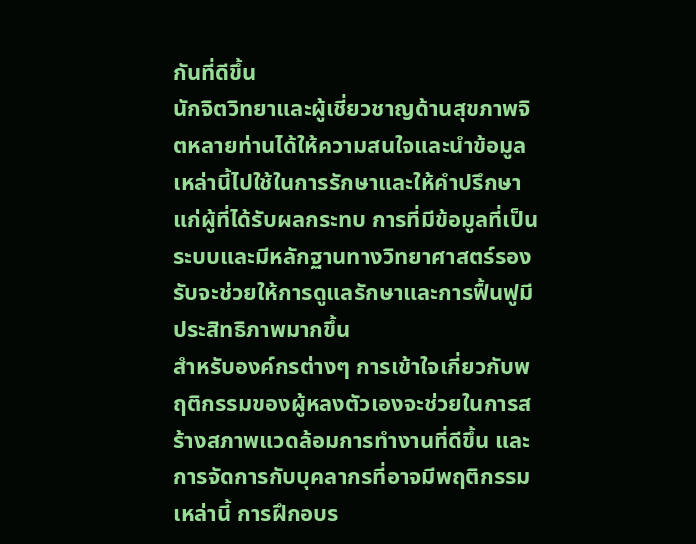กันที่ดีขึ้น
นักจิตวิทยาและผู้เชี่ยวชาญด้านสุขภาพจิตหลายท่านได้ให้ความสนใจและนำข้อมูลเหล่านี้ไปใช้ในการรักษาและให้คำปรึกษาแก่ผู้ที่ได้รับผลกระทบ การที่มีข้อมูลที่เป็นระบบและมีหลักฐานทางวิทยาศาสตร์รองรับจะช่วยให้การดูแลรักษาและการฟื้นฟูมีประสิทธิภาพมากขึ้น
สำหรับองค์กรต่างๆ การเข้าใจเกี่ยวกับพฤติกรรมของผู้หลงตัวเองจะช่วยในการสร้างสภาพแวดล้อมการทำงานที่ดีขึ้น และการจัดการกับบุคลากรที่อาจมีพฤติกรรมเหล่านี้ การฝึกอบร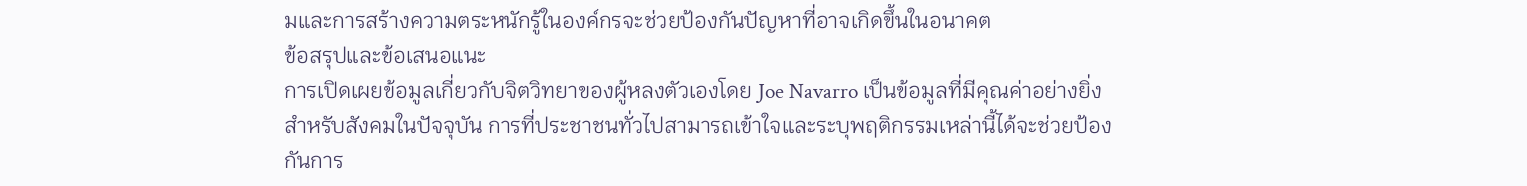มและการสร้างความตระหนักรู้ในองค์กรจะช่วยป้องกันปัญหาที่อาจเกิดขึ้นในอนาคต
ข้อสรุปและข้อเสนอแนะ
การเปิดเผยข้อมูลเกี่ยวกับจิตวิทยาของผู้หลงตัวเองโดย Joe Navarro เป็นข้อมูลที่มีคุณค่าอย่างยิ่งสำหรับสังคมในปัจจุบัน การที่ประชาชนทั่วไปสามารถเข้าใจและระบุพฤติกรรมเหล่านี้ได้จะช่วยป้องกันการ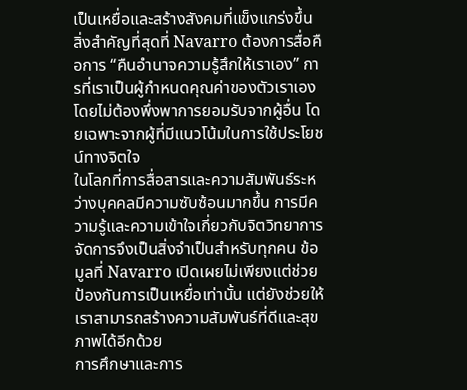เป็นเหยื่อและสร้างสังคมที่แข็งแกร่งขึ้น
สิ่งสำคัญที่สุดที่ Navarro ต้องการสื่อคือการ “คืนอำนาจความรู้สึกให้เราเอง” การที่เราเป็นผู้กำหนดคุณค่าของตัวเราเองโดยไม่ต้องพึ่งพาการยอมรับจากผู้อื่น โดยเฉพาะจากผู้ที่มีแนวโน้มในการใช้ประโยชน์ทางจิตใจ
ในโลกที่การสื่อสารและความสัมพันธ์ระหว่างบุคคลมีความซับซ้อนมากขึ้น การมีความรู้และความเข้าใจเกี่ยวกับจิตวิทยาการจัดการจึงเป็นสิ่งจำเป็นสำหรับทุกคน ข้อมูลที่ Navarro เปิดเผยไม่เพียงแต่ช่วยป้องกันการเป็นเหยื่อเท่านั้น แต่ยังช่วยให้เราสามารถสร้างความสัมพันธ์ที่ดีและสุขภาพได้อีกด้วย
การศึกษาและการ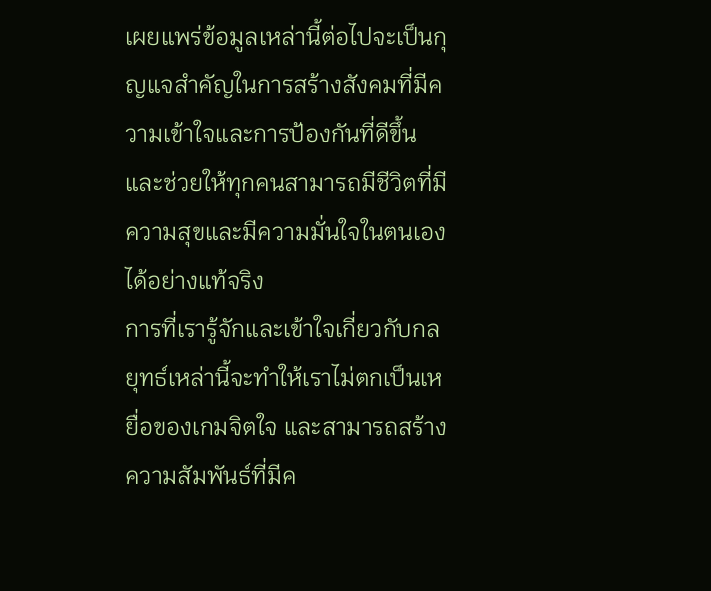เผยแพร่ข้อมูลเหล่านี้ต่อไปจะเป็นกุญแจสำคัญในการสร้างสังคมที่มีความเข้าใจและการป้องกันที่ดีขึ้น และช่วยให้ทุกคนสามารถมีชีวิตที่มีความสุขและมีความมั่นใจในตนเองได้อย่างแท้จริง
การที่เรารู้จักและเข้าใจเกี่ยวกับกลยุทธ์เหล่านี้จะทำให้เราไม่ตกเป็นเหยื่อของเกมจิตใจ และสามารถสร้างความสัมพันธ์ที่มีค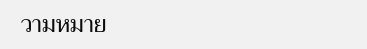วามหมาย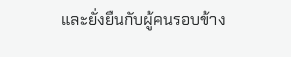และยั่งยืนกับผู้คนรอบข้าง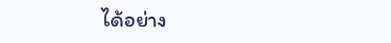ได้อย่าง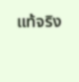แท้จริง